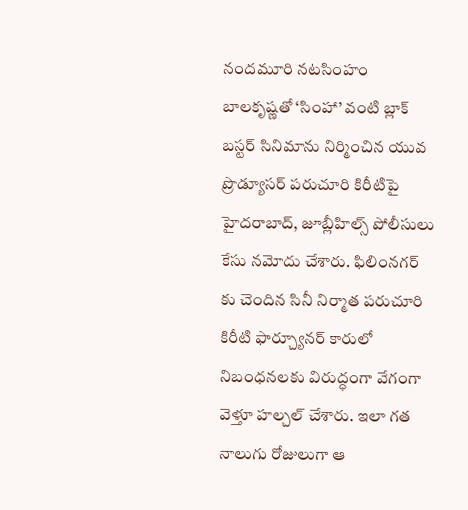నందమూరి నటసింహం బాలకృష్ణతో ‘సింహా’ వంటి బ్లాక్ బస్టర్ సినిమాను నిర్మించిన యువ ప్రొడ్యూసర్ పరుచూరి కిరీటిపై హైదరాబాద్, జూబ్లీహిల్స్ పోలీసులు కేసు నమోదు చేశారు. ఫిలింనగర్ కు చెందిన సినీ నిర్మాత పరుచూరి కిరీటి ఫార్చ్యూనర్ కారులో నిబంధనలకు విరుద్ధంగా వేగంగా వెళ్తూ హల్చల్ చేశారు. ఇలా గత నాలుగు రోజులుగా ఆ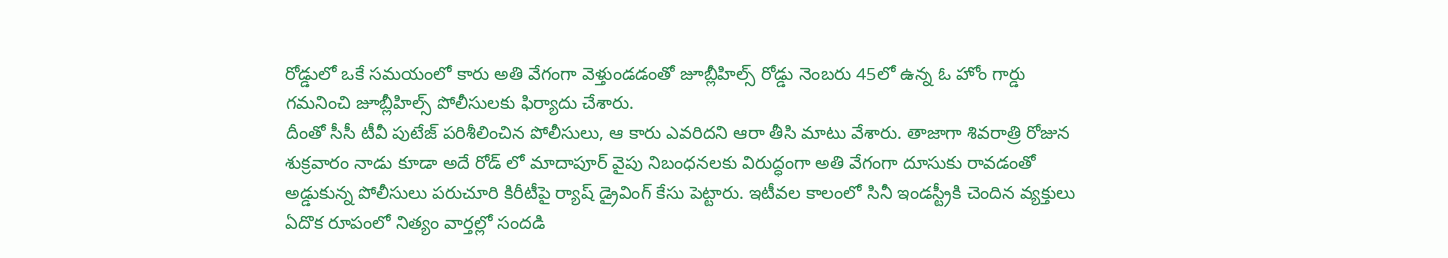రోడ్డులో ఒకే సమయంలో కారు అతి వేగంగా వెళ్తుండడంతో జూబ్లీహిల్స్ రోడ్డు నెంబరు 45లో ఉన్న ఓ హోం గార్డు గమనించి జూబ్లీహిల్స్ పోలీసులకు ఫిర్యాదు చేశారు.
దీంతో సీసీ టీవీ పుటేజ్ పరిశీలించిన పోలీసులు, ఆ కారు ఎవరిదని ఆరా తీసి మాటు వేశారు. తాజాగా శివరాత్రి రోజున శుక్రవారం నాడు కూడా అదే రోడ్ లో మాదాపూర్ వైపు నిబంధనలకు విరుద్ధంగా అతి వేగంగా దూసుకు రావడంతో అడ్డుకున్న పోలీసులు పరుచూరి కిరీటీపై ర్యాష్ డ్రైవింగ్ కేసు పెట్టారు. ఇటీవల కాలంలో సినీ ఇండస్ట్రీకి చెందిన వ్యక్తులు ఏదొక రూపంలో నిత్యం వార్తల్లో సందడి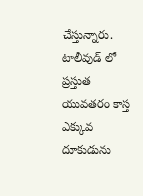చేస్తున్నారు. టాలీవుడ్ లో ప్రస్తుత యువతరం కాస్త ఎక్కువ దూకుడును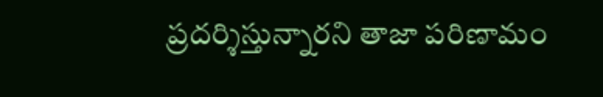ప్రదర్శిస్తున్నారని తాజా పరిణామం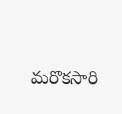మరొకసారి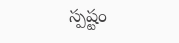స్పష్టం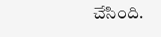చేసింది.